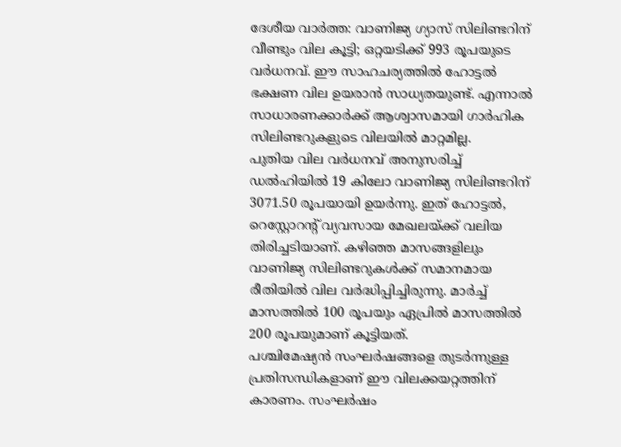ദേശീയ വാർത്ത: വാണിജ്യ ഗ്യാസ് സിലിണ്ടറിന് വീണ്ടും വില കൂട്ടി; ഒറ്റയടിക്ക് 993 രൂപയുടെ വർധനവ്. ഈ സാഹചര്യത്തിൽ ഹോട്ടൽ ഭക്ഷണ വില ഉയരാൻ സാധ്യതയുണ്ട്. എന്നാൽ സാധാരണക്കാർക്ക് ആശ്വാസമായി ഗാർഹിക സിലിണ്ടറുകളുടെ വിലയിൽ മാറ്റമില്ല.
പുതിയ വില വർധനവ് അനുസരിച്ച് ഡൽഹിയിൽ 19 കിലോ വാണിജ്യ സിലിണ്ടറിന് 3071.50 രൂപയായി ഉയർന്നു. ഇത് ഹോട്ടൽ, റെസ്റ്റോറന്റ് വ്യവസായ മേഖലയ്ക്ക് വലിയ തിരിച്ചടിയാണ്. കഴിഞ്ഞ മാസങ്ങളിലും വാണിജ്യ സിലിണ്ടറുകൾക്ക് സമാനമായ രീതിയിൽ വില വർദ്ധിപ്പിച്ചിരുന്നു. മാർച്ച് മാസത്തിൽ 100 രൂപയും ഏപ്രിൽ മാസത്തിൽ 200 രൂപയുമാണ് കൂട്ടിയത്.
പശ്ചിമേഷ്യൻ സംഘർഷങ്ങളെ തുടർന്നുള്ള പ്രതിസന്ധികളാണ് ഈ വിലക്കയറ്റത്തിന് കാരണം. സംഘർഷം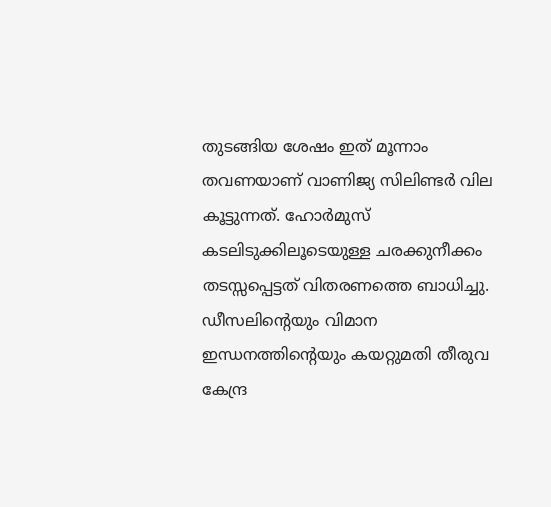തുടങ്ങിയ ശേഷം ഇത് മൂന്നാം തവണയാണ് വാണിജ്യ സിലിണ്ടർ വില കൂട്ടുന്നത്. ഹോർമുസ് കടലിടുക്കിലൂടെയുള്ള ചരക്കുനീക്കം തടസ്സപ്പെട്ടത് വിതരണത്തെ ബാധിച്ചു. ഡീസലിന്റെയും വിമാന ഇന്ധനത്തിന്റെയും കയറ്റുമതി തീരുവ കേന്ദ്ര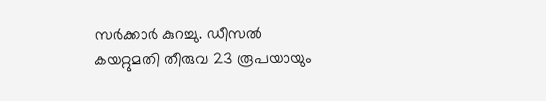സർക്കാർ കുറച്ചു. ഡീസൽ കയറ്റുമതി തീരുവ 23 രൂപയായും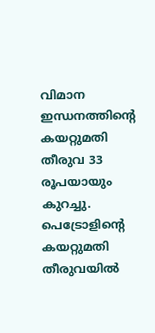വിമാന ഇന്ധനത്തിന്റെ കയറ്റുമതി തീരുവ 33 രൂപയായും കുറച്ചു. പെട്രോളിന്റെ കയറ്റുമതി തീരുവയിൽ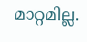മാറ്റമില്ല.